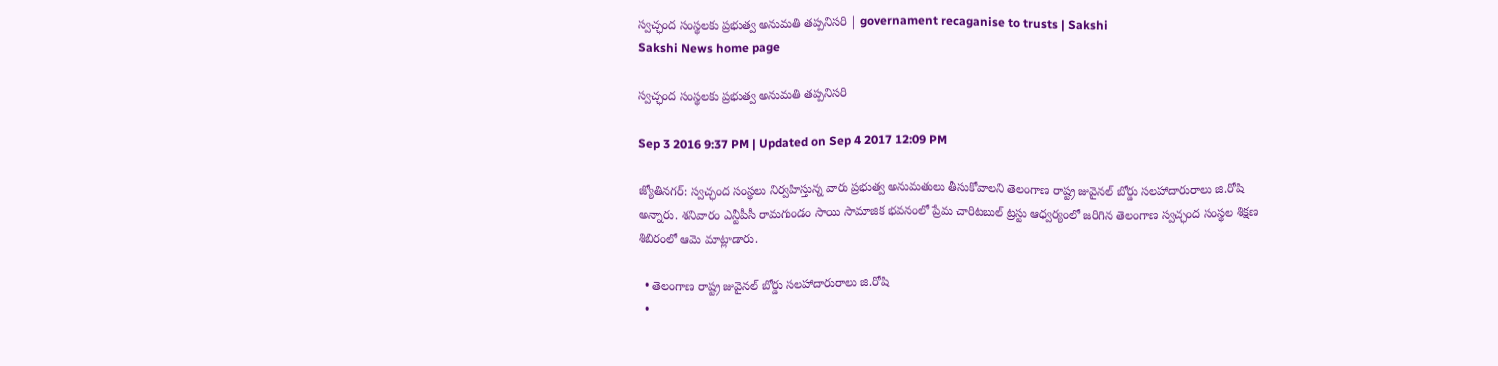స్వచ్ఛంద సంస్థలకు ప్రభుత్వ అనుమతి తప్పనిసరి | governament recaganise to trusts | Sakshi
Sakshi News home page

స్వచ్ఛంద సంస్థలకు ప్రభుత్వ అనుమతి తప్పనిసరి

Sep 3 2016 9:37 PM | Updated on Sep 4 2017 12:09 PM

జ్యోతినగర్‌: స్వచ్ఛంద సంస్థలు నిర్వహిస్తున్న వారు ప్రభుత్వ అనుమతులు తీసుకోవాలని తెలంగాణ రాష్ట్ర జువైనల్‌ బోర్డు సలహాదారురాలు జి.రోషి అన్నారు. శనివారం ఎన్టీపీసీ రామగుండం సాయి సామాజిక భవనంలో ప్రేమ చారిటబుల్‌ ట్రస్టు ఆధ్వర్యంలో జరిగిన తెలంగాణ స్వచ్ఛంద సంస్థల శిక్షణ శిబిరంలో ఆమె మాట్లాడారు.

  • తెలంగాణ రాష్ట్ర జువైనల్‌ బోర్డు సలహాదారురాలు జి.రోషి
  •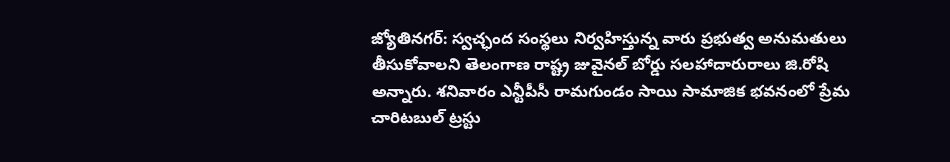జ్యోతినగర్‌: స్వచ్ఛంద సంస్థలు నిర్వహిస్తున్న వారు ప్రభుత్వ అనుమతులు తీసుకోవాలని తెలంగాణ రాష్ట్ర జువైనల్‌ బోర్డు సలహాదారురాలు జి.రోషి అన్నారు. శనివారం ఎన్టీపీసీ రామగుండం సాయి సామాజిక భవనంలో ప్రేమ చారిటబుల్‌ ట్రస్టు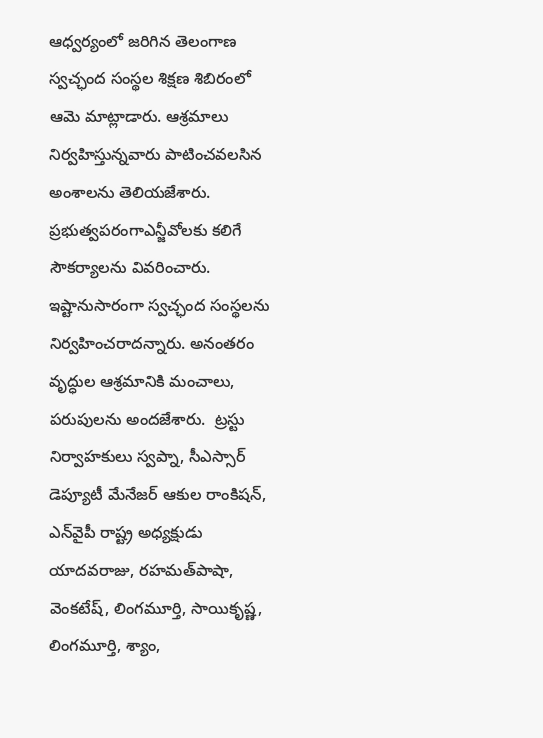ఆధ్వర్యంలో జరిగిన తెలంగాణ స్వచ్ఛంద సంస్థల శిక్షణ శిబిరంలో ఆమె మాట్లాడారు. ఆశ్రమాలు నిర్వహిస్తున్నవారు పాటించవలసిన అంశాలను తెలియజేశారు. ప్రభుత్వపరంగాఎన్జీవోలకు కలిగే సౌకర్యాలను వివరించారు. ఇష్టానుసారంగా స్వచ్ఛంద సంస్థలను నిర్వహించరాదన్నారు. అనంతరం వృద్ధుల ఆశ్రమానికి మంచాలు, పరుపులను అందజేశారు.  ట్రస్టు నిర్వాహకులు స్వప్నా, సీఎస్సార్‌ డెప్యూటీ మేనేజర్‌ ఆకుల రాంకిషన్, ఎన్‌వైపీ రాష్ట్ర అధ్యక్షుడు యాదవరాజు, రహమత్‌పాషా, వెంకటేష్, లింగమూర్తి, సాయికృష్ణ, లింగమూర్తి, శ్యాం,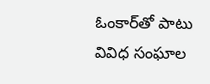ఓంకార్‌తో పాటు వివిధ సంఘాల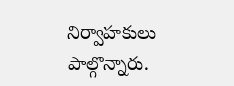నిర్వాహకులు పాల్గొన్నారు.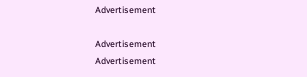Advertisement

Advertisement
Advertisement